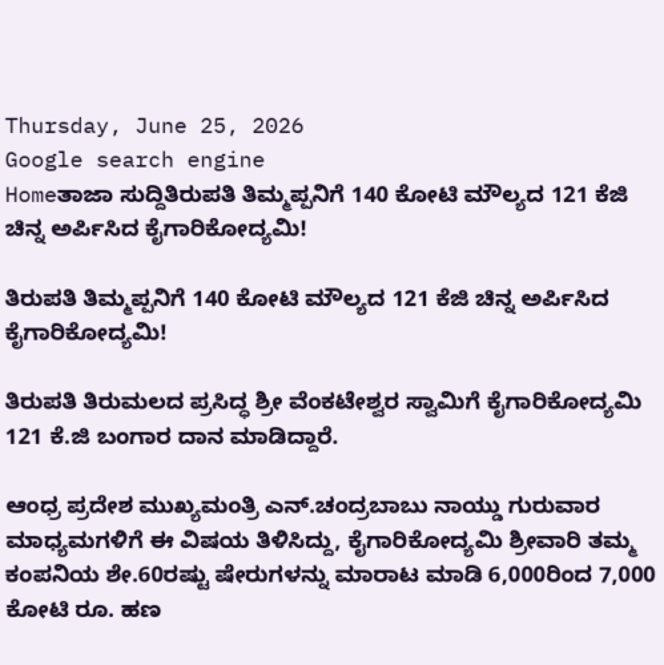Thursday, June 25, 2026
Google search engine
Homeತಾಜಾ ಸುದ್ದಿತಿರುಪತಿ ತಿಮ್ಮಪ್ಪನಿಗೆ 140 ಕೋಟಿ ಮೌಲ್ಯದ 121 ಕೆಜಿ ಚಿನ್ನ ಅರ್ಪಿಸಿದ ಕೈಗಾರಿಕೋದ್ಯಮಿ!

ತಿರುಪತಿ ತಿಮ್ಮಪ್ಪನಿಗೆ 140 ಕೋಟಿ ಮೌಲ್ಯದ 121 ಕೆಜಿ ಚಿನ್ನ ಅರ್ಪಿಸಿದ ಕೈಗಾರಿಕೋದ್ಯಮಿ!

ತಿರುಪತಿ ತಿರುಮಲದ ಪ್ರಸಿದ್ಧ ಶ್ರೀ ವೆಂಕಟೇಶ್ವರ ಸ್ವಾಮಿಗೆ ಕೈಗಾರಿಕೋದ್ಯಮಿ 121 ಕೆ.ಜಿ ಬಂಗಾರ ದಾನ ಮಾಡಿದ್ದಾರೆ.

ಆಂಧ್ರ ಪ್ರದೇಶ ಮುಖ್ಯಮಂತ್ರಿ ಎನ್.ಚಂದ್ರಬಾಬು ನಾಯ್ಡು ಗುರುವಾರ ಮಾಧ್ಯಮಗಳಿಗೆ ಈ ವಿಷಯ ತಿಳಿಸಿದ್ದು, ಕೈಗಾರಿಕೋದ್ಯಮಿ ಶ್ರೀವಾರಿ ತಮ್ಮ ಕಂಪನಿಯ ಶೇ.60ರಷ್ಟು ಷೇರುಗಳನ್ನು ಮಾರಾಟ ಮಾಡಿ 6,000ರಿಂದ 7,000 ಕೋಟಿ ರೂ. ಹಣ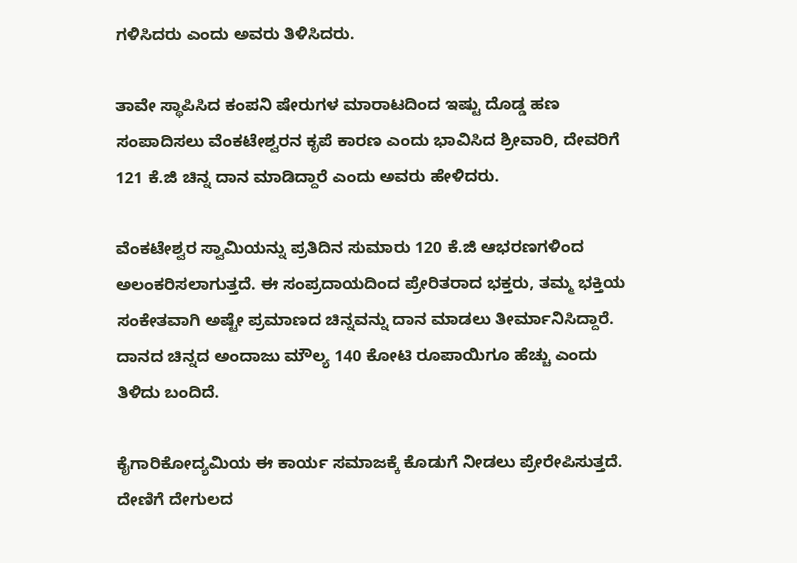ಗಳಿಸಿದರು ಎಂದು ಅವರು ತಿಳಿಸಿದರು.

ತಾವೇ ಸ್ಥಾಪಿಸಿದ ಕಂಪನಿ ಷೇರುಗಳ ಮಾರಾಟದಿಂದ ಇಷ್ಟು ದೊಡ್ಡ ಹಣ ಸಂಪಾದಿಸಲು ವೆಂಕಟೇಶ್ವರನ ಕೃಪೆ ಕಾರಣ ಎಂದು ಭಾವಿಸಿದ ಶ್ರೀವಾರಿ, ದೇವರಿಗೆ 121 ಕೆ.ಜಿ ಚಿನ್ನ ದಾನ ಮಾಡಿದ್ದಾರೆ ಎಂದು ಅವರು ಹೇಳಿದರು.

ವೆಂಕಟೇಶ್ವರ ಸ್ವಾಮಿಯನ್ನು ಪ್ರತಿದಿನ ಸುಮಾರು 120 ಕೆ.ಜಿ ಆಭರಣಗಳಿಂದ ಅಲಂಕರಿಸಲಾಗುತ್ತದೆ. ಈ ಸಂಪ್ರದಾಯದಿಂದ ಪ್ರೇರಿತರಾದ ಭಕ್ತರು, ತಮ್ಮ ಭಕ್ತಿಯ ಸಂಕೇತವಾಗಿ ಅಷ್ಟೇ ಪ್ರಮಾಣದ ಚಿನ್ನವನ್ನು ದಾನ ಮಾಡಲು ತೀರ್ಮಾನಿಸಿದ್ದಾರೆ. ದಾನದ ಚಿನ್ನದ ಅಂದಾಜು ಮೌಲ್ಯ 140 ಕೋಟಿ ರೂಪಾಯಿಗೂ ಹೆಚ್ಚು ಎಂದು ತಿಳಿದು ಬಂದಿದೆ.

ಕೈಗಾರಿಕೋದ್ಯಮಿಯ ಈ ಕಾರ್ಯ ಸಮಾಜಕ್ಕೆ ಕೊಡುಗೆ ನೀಡಲು ಪ್ರೇರೇಪಿಸುತ್ತದೆ. ದೇಣಿಗೆ ದೇಗುಲದ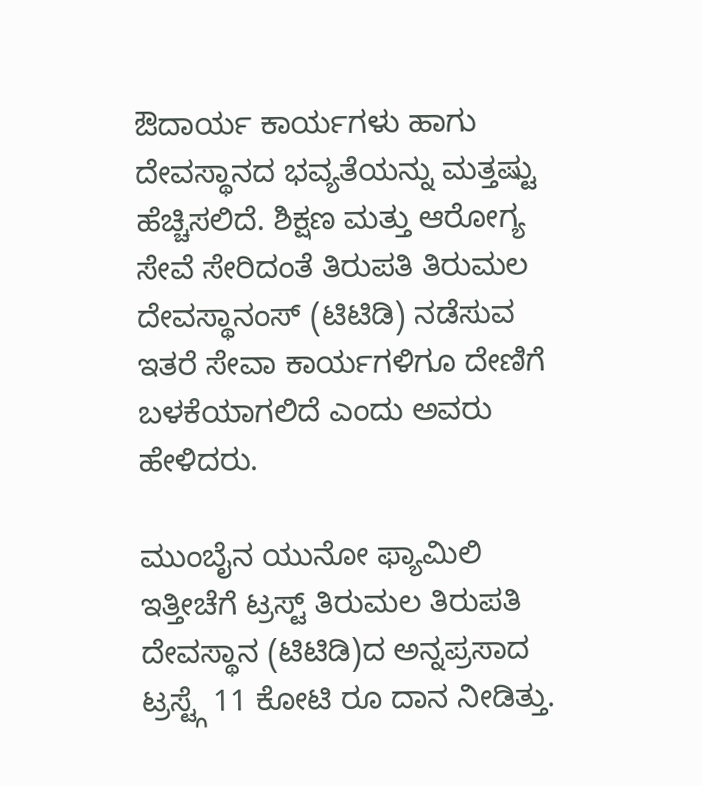ಔದಾರ್ಯ ಕಾರ್ಯಗಳು ಹಾಗು ದೇವಸ್ಥಾನದ ಭವ್ಯತೆಯನ್ನು ಮತ್ತಷ್ಟು ಹೆಚ್ಚಿಸಲಿದೆ. ಶಿಕ್ಷಣ ಮತ್ತು ಆರೋಗ್ಯ ಸೇವೆ ಸೇರಿದಂತೆ ತಿರುಪತಿ ತಿರುಮಲ ದೇವಸ್ಥಾನಂಸ್ (ಟಿಟಿಡಿ) ನಡೆಸುವ ಇತರೆ ಸೇವಾ ಕಾರ್ಯಗಳಿಗೂ ದೇಣಿಗೆ ಬಳಕೆಯಾಗಲಿದೆ ಎಂದು ಅವರು ಹೇಳಿದರು.

ಮುಂಬೈನ ಯುನೋ ಫ್ಯಾಮಿಲಿ ಇತ್ತೀಚೆಗೆ ಟ್ರಸ್ಟ್ ತಿರುಮಲ ತಿರುಪತಿ ದೇವಸ್ಥಾನ (ಟಿಟಿಡಿ)ದ ಅನ್ನಪ್ರಸಾದ ಟ್ರಸ್ಟ್ಗೆ 11 ಕೋಟಿ ರೂ ದಾನ ನೀಡಿತ್ತು.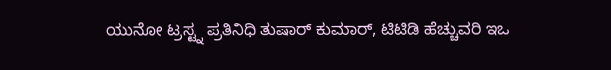ಯುನೋ ಟ್ರಸ್ಟ್ನ ಪ್ರತಿನಿಧಿ ತುಷಾರ್ ಕುಮಾರ್, ಟಿಟಿಡಿ ಹೆಚ್ಚುವರಿ ಇಒ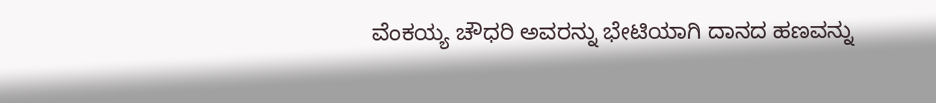ವೆಂಕಯ್ಯ ಚೌಧರಿ ಅವರನ್ನು ಭೇಟಿಯಾಗಿ ದಾನದ ಹಣವನ್ನು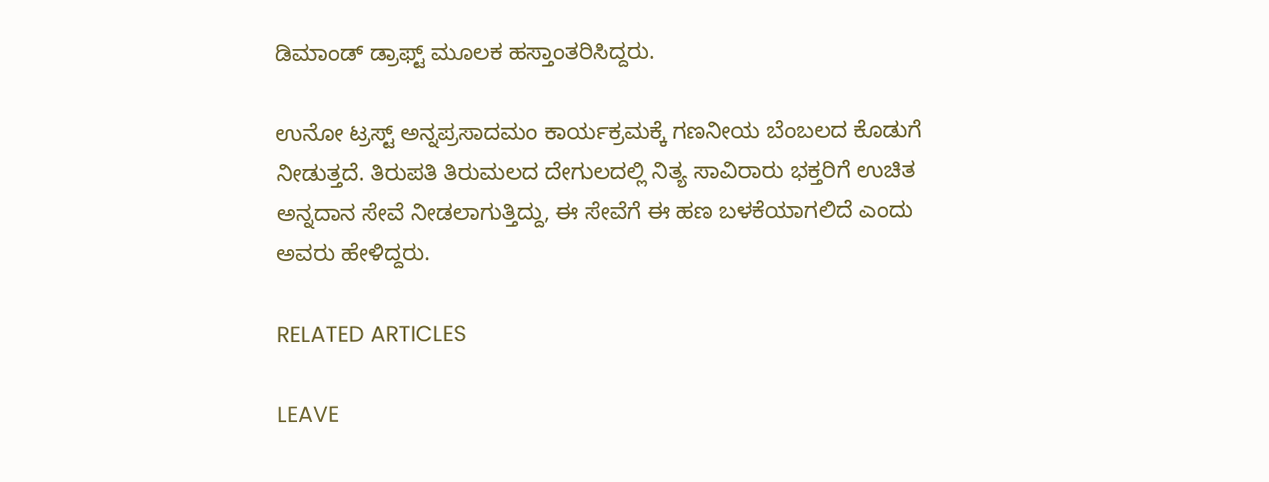ಡಿಮಾಂಡ್ ಡ್ರಾಫ್ಟ್ ಮೂಲಕ ಹಸ್ತಾಂತರಿಸಿದ್ದರು.

ಉನೋ ಟ್ರಸ್ಟ್ ಅನ್ನಪ್ರಸಾದಮಂ ಕಾರ್ಯಕ್ರಮಕ್ಕೆ ಗಣನೀಯ ಬೆಂಬಲದ ಕೊಡುಗೆ ನೀಡುತ್ತದೆ. ತಿರುಪತಿ ತಿರುಮಲದ ದೇಗುಲದಲ್ಲಿ ನಿತ್ಯ ಸಾವಿರಾರು ಭಕ್ತರಿಗೆ ಉಚಿತ ಅನ್ನದಾನ ಸೇವೆ ನೀಡಲಾಗುತ್ತಿದ್ದು, ಈ ಸೇವೆಗೆ ಈ ಹಣ ಬಳಕೆಯಾಗಲಿದೆ ಎಂದು ಅವರು ಹೇಳಿದ್ದರು.

RELATED ARTICLES

LEAVE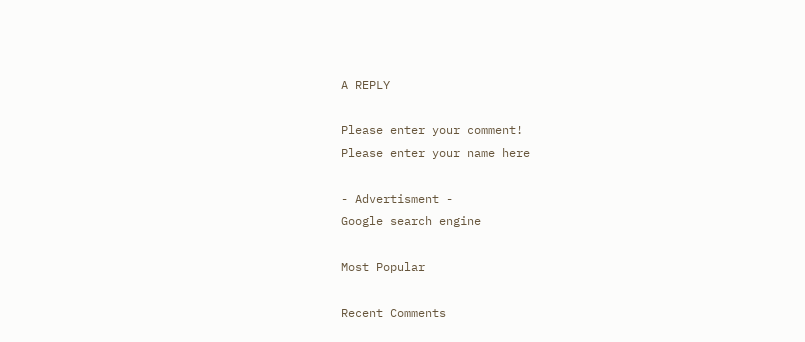A REPLY

Please enter your comment!
Please enter your name here

- Advertisment -
Google search engine

Most Popular

Recent Comments